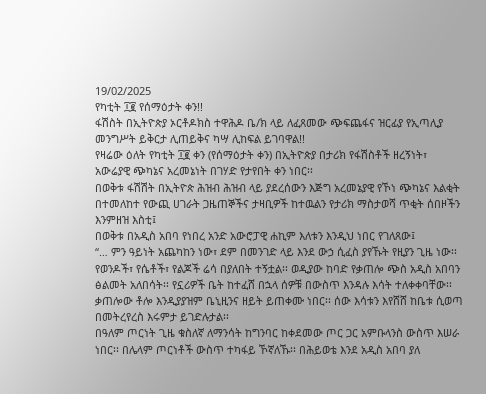19/02/2025
የካቲት ፲፪ የሰማዕታት ቀን!!
ፋሽስት በኢትዮጵያ ኦርቶዶክስ ተዋሕዶ ቤ/ክ ላይ ለፈጸመው ጭፍጨፋና ዝርፊያ የኢጣሊያ መንግሥት ይቅርታ ሊጠይቅና ካሣ ሊከፍል ይገባዋል!!
የዛሬው ዕለት የካቲት ፲፪ ቀን (የሰማዕታት ቀን) በኢትዮጵያ በታሪክ የፋሽስቶች ዘረኝነት፣ አውሬያዊ ጭካኔና አረመኔነት በገሃድ የታየበት ቀን ነበር፡፡
በወቅቱ ፋሽሽት በኢትዮጵ ሕዝብ ሕዝብ ላይ ያደረሰውን እጅግ አረመኔያዊ የኾነ ጭካኔና እልቂት በተመለከተ የውጪ ሀገራት ጋዜጠኞችና ታዛቢዎች ከተዉልን የታሪክ ማስታወሻ ጥቂት ሰበዞችን እንምዘዝ እስቲ፤
በወቅቱ በአዲስ አበባ የነበረ አንድ አውሮፓዊ ሐኪም እለቱን እንዲህ ነበር የገለጸው፤
‘‘… ምን ዓይነት አጨካከን ነው፣ ደም በመንገድ ላይ እንደ ውኃ ሲፈስ ያየኹት የዚያን ጊዜ ነው፡፡ የወንዶች፣ የሴቶች፣ የልጆች ሬሳ በያለበት ተኝቷል፡፡ ወዲያው ከባድ የቃጠሎ ጭስ አዲስ አበባን ፅልመት አለበሳት፡፡ የኗሪዎች ቤት ከተፈሸ በኋላ ሰዎቹ በውስጥ እንዳሉ እሳት ተለቀቀባቸው፡፡ ቃጠሎው ቶሎ እንዲያያዝም ቤኒዚንና ዘይት ይጠቀሙ ነበር፡፡ ሰው እሳቱን እየሸሸ ከቤቱ ሲወጣ በመትረየረስ እሩምታ ይገድሉታል፡፡
በዓለም ጦርነት ጊዜ ቁስለኛ ለማንሳት ከግንባር ከቀደመው ጦር ጋር አምቡላንስ ውስጥ እሠራ ነበር፡፡ በሌላም ጦርነቶች ውስጥ ተካፋይ ኾኛለኹ፡፡ በሕይወቴ እንደ አዲስ አበባ ያለ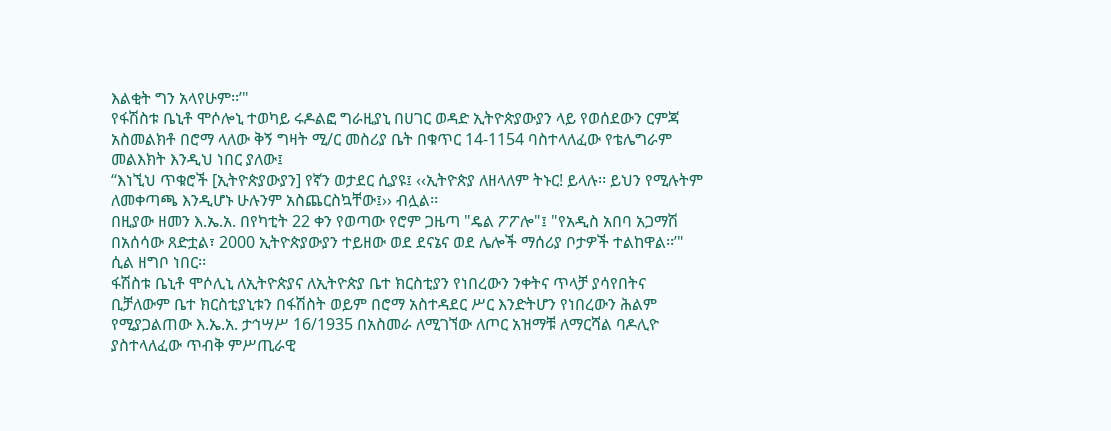እልቂት ግን አላየሁም፡፡’"
የፋሽስቱ ቤኒቶ ሞሶሎኒ ተወካይ ሩዶልፎ ግራዚያኒ በሀገር ወዳድ ኢትዮጵያውያን ላይ የወሰደውን ርምጃ አስመልክቶ በሮማ ላለው ቅኝ ግዛት ሚ/ር መስሪያ ቤት በቁጥር 14-1154 ባስተላለፈው የቴሌግራም መልእክት እንዲህ ነበር ያለው፤
‘‘እነኚህ ጥቁሮች [ኢትዮጵያውያን] የኛን ወታደር ሲያዩ፤ ‹‹ኢትዮጵያ ለዘላለም ትኑር! ይላሉ፡፡ ይህን የሚሉትም ለመቀጣጫ እንዲሆኑ ሁሉንም አስጨርስኳቸው፤›› ብሏል፡፡
በዚያው ዘመን እ.ኤ.አ. በየካቲት 22 ቀን የወጣው የሮም ጋዜጣ "ዴል ፖፖሎ"፤ "የአዲስ አበባ አጋማሽ በአሰሳው ጸድቷል፣ 2000 ኢትዮጵያውያን ተይዘው ወደ ደናኔና ወደ ሌሎች ማሰሪያ ቦታዎች ተልከዋል፡፡’" ሲል ዘግቦ ነበር፡፡
ፋሽስቱ ቤኒቶ ሞሶሊኒ ለኢትዮጵያና ለኢትዮጵያ ቤተ ክርስቲያን የነበረውን ንቀትና ጥላቻ ያሳየበትና ቢቻለውም ቤተ ክርስቲያኒቱን በፋሽስት ወይም በሮማ አስተዳደር ሥር እንድትሆን የነበረውን ሕልም የሚያጋልጠው እ.ኤ.አ. ታኅሣሥ 16/1935 በአስመራ ለሚገኘው ለጦር አዝማቹ ለማርሻል ባዶሊዮ ያስተላለፈው ጥብቅ ምሥጢራዊ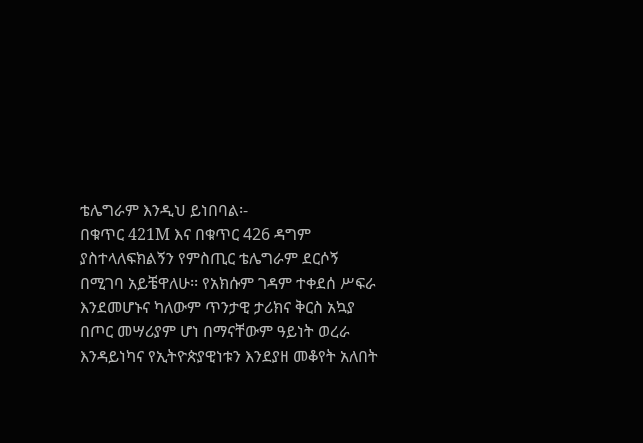ቴሌግራም እንዲህ ይነበባል፡-
በቁጥር 421M እና በቁጥር 426 ዳግም ያስተላለፍክልኝን የምስጢር ቴሌግራም ደርሶኝ በሚገባ አይቼዋለሁ፡፡ የአክሱም ገዳም ተቀደሰ ሥፍራ እንደመሆኑና ካለውም ጥንታዊ ታሪክና ቅርስ አኳያ በጦር መሣሪያም ሆነ በማናቸውም ዓይነት ወረራ እንዳይነካና የኢትዮጵያዊነቱን እንደያዘ መቆየት አለበት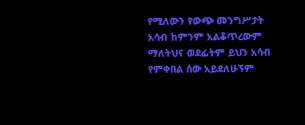የሚለውን የውጭ መንግሥታት አሳብ ከምንም አልቆጥረውም ማለትህና ወደፊትም ይህን አሳብ የምቀበል ሰው አይደለሁኝም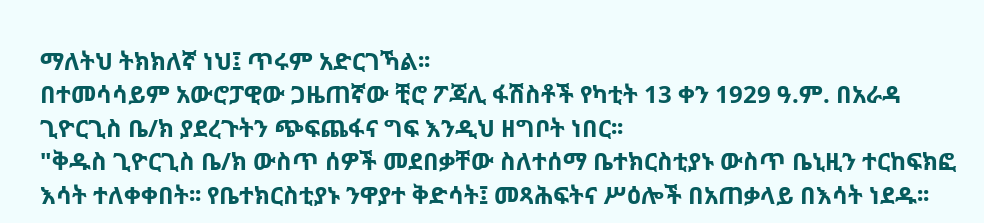ማለትህ ትክክለኛ ነህ፤ ጥሩም አድርገኻል፡፡
በተመሳሳይም አውሮፓዊው ጋዜጠኛው ቺሮ ፖጃሊ ፋሽስቶች የካቲት 13 ቀን 1929 ዓ.ም. በአራዳ ጊዮርጊስ ቤ/ክ ያደረጉትን ጭፍጨፋና ግፍ እንዲህ ዘግቦት ነበር፡፡
"ቅዱስ ጊዮርጊስ ቤ/ክ ውስጥ ሰዎች መደበቃቸው ስለተሰማ ቤተክርስቲያኑ ውስጥ ቤኒዚን ተርከፍክፎ እሳት ተለቀቀበት፡፡ የቤተክርስቲያኑ ንዋያተ ቅድሳት፤ መጻሕፍትና ሥዕሎች በአጠቃላይ በእሳት ነደዱ፡፡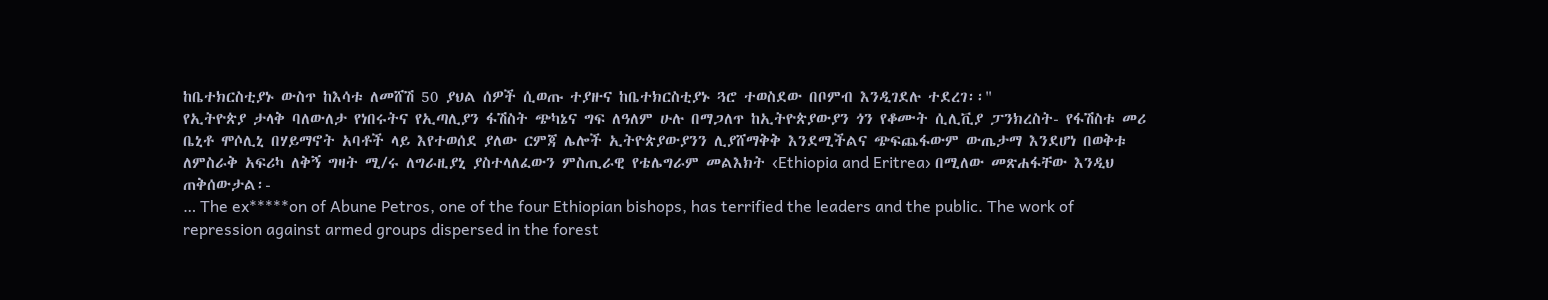ከቤተክርስቲያኑ ውስጥ ከእሳቱ ለመሸሽ 50 ያህል ሰዎች ሲወጡ ተያዙና ከቤተክርስቲያኑ ጓሮ ተወስደው በቦምብ እንዲገደሉ ተደረገ፡፡"
የኢትዮጵያ ታላቅ ባለውለታ የነበሩትና የኢጣሊያን ፋሽስት ጭካኔና ግፍ ለዓለም ሁሉ በማጋለጥ ከኢትዮጵያውያን ጎን የቆሙት ሲሊቪያ ፓንክረስት- የፋሽስቱ መሪ ቤኒቶ ሞሶሊኒ በሃይማኖት አባቶች ላይ እየተወሰደ ያለው ርምጃ ሌሎች ኢትዮጵያውያንን ሊያሸማቅቅ እንደሚችልና ጭፍጨፋውም ውጤታማ እንደሆነ በወቅቱ ለምስራቅ አፍሪካ ለቅኝ ግዛት ሚ/ሩ ለግራዚያኒ ያስተላለፈውን ምስጢራዊ የቴሌግራም መልእክት ‹Ethiopia and Eritrea› በሚለው መጽሐፋቸው እንዲህ ጠቅሰውታል፡-
… The ex*****on of Abune Petros, one of the four Ethiopian bishops, has terrified the leaders and the public. The work of repression against armed groups dispersed in the forest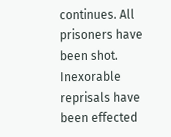continues. All prisoners have been shot. Inexorable reprisals have been effected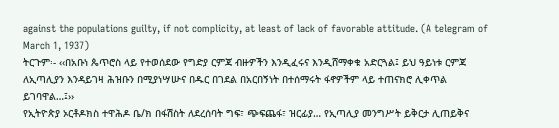against the populations guilty, if not complicity, at least of lack of favorable attitude. (A telegram of March 1, 1937)
ትርጉም፡- ‹‹በአቡነ ጴጥሮስ ላይ የተወሰደው የግድያ ርምጃ ብዙዎችን እንዲፈሩና እንዲሸማቀቁ አድርጓል፤ ይህ ዓይነቱ ርምጃ ለኢጣሊያን እንዳይገዛ ሕዝቡን በሚያነሣሡና በዱር በገደል በአርበኝነት በተሰማሩት ፋኖዎችም ላይ ተጠናክሮ ሊቀጥል ይገባዋል…፤››
የኢትዮጵያ ኦርቶዶክስ ተዋሕዶ ቤ/ክ በፋሽስት ለደረሰባት ግፍ፣ ጭፍጨፋ፣ ዝርፊያ… የኢጣሊያ መንግሥት ይቅርታ ሊጠይቅና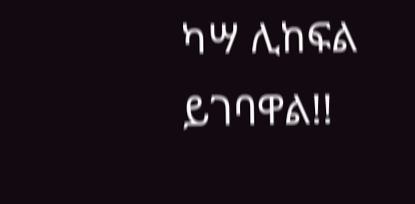ካሣ ሊከፍል ይገባዋል!!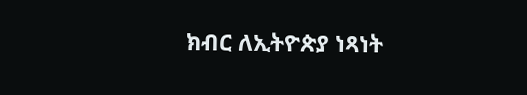ክብር ለኢትዮጵያ ነጻነት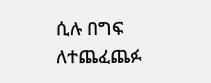ሲሉ በግፍ ለተጨፈጨፉ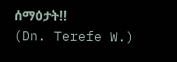ሰማዕታት!!
(Dn. Terefe W.)